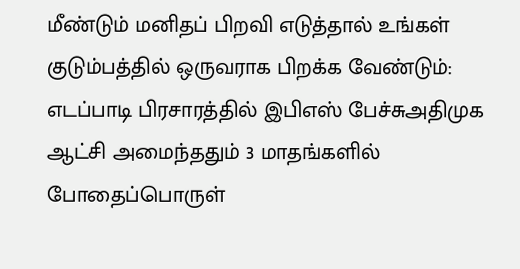மீண்டும் மனிதப் பிறவி எடுத்தால் உங்கள் குடும்பத்தில் ஒருவராக பிறக்க வேண்டும்: எடப்பாடி பிரசாரத்தில் இபிஎஸ் பேச்சுஅதிமுக ஆட்சி அமைந்ததும் 3 மாதங்களில் போதைப்பொருள்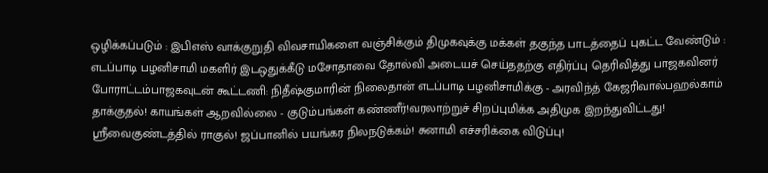ஒழிக்கப்படும் : இபிஎஸ் வாக்குறுதி விவசாயிகளை வஞ்சிக்கும் திமுகவுக்கு மக்கள் தகுந்த பாடத்தைப் புகட்ட வேண்டும் : எடப்பாடி பழனிசாமி மகளிர் இடஒதுக்கீடு மசோதாவை தோல்வி அடையச் செய்ததற்கு எதிர்ப்பு தெரிவித்து பாஜகவினர் போராட்டம்பாஜகவுடன் கூட்டணி: நிதீஷ்குமாரின் நிலைதான் எடப்பாடி பழனிசாமிக்கு - அரவிந்த் கேஜரிவால்பஹல்காம் தாக்குதல்! காயங்கள் ஆறவில்லை - குடும்பங்கள் கண்ணீர்!வரலாற்றுச் சிறப்புமிக்க அதிமுக இறந்துவிட்டது! ஸ்ரீவைகுண்டத்தில் ராகுல்! ஜப்பானில் பயங்கர நிலநடுக்கம்! சுனாமி எச்சரிக்கை விடுப்பு!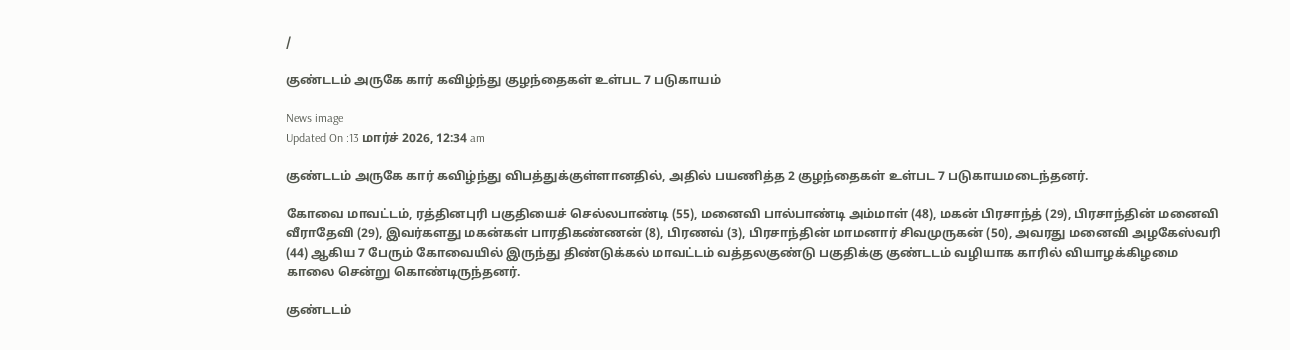/

குண்டடம் அருகே கார் கவிழ்ந்து குழந்தைகள் உள்பட 7 படுகாயம்

News image
Updated On :13 மார்ச் 2026, 12:34 am

குண்டடம் அருகே கார் கவிழ்ந்து விபத்துக்குள்ளானதில், அதில் பயணித்த 2 குழந்தைகள் உள்பட 7 படுகாயமடைந்தனர்.

கோவை மாவட்டம், ரத்தினபுரி பகுதியைச் செல்லபாண்டி (55), மனைவி பால்பாண்டி அம்மாள் (48), மகன் பிரசாந்த் (29), பிரசாந்தின் மனைவி வீராதேவி (29), இவர்களது மகன்கள் பாரதிகண்ணன் (8), பிரணவ் (3), பிரசாந்தின் மாமனார் சிவமுருகன் (50), அவரது மனைவி அழகேஸ்வரி (44) ஆகிய 7 பேரும் கோவையில் இருந்து திண்டுக்கல் மாவட்டம் வத்தலகுண்டு பகுதிக்கு குண்டடம் வழியாக காரில் வியாழக்கிழமை காலை சென்று கொண்டிருந்தனர்.

குண்டடம்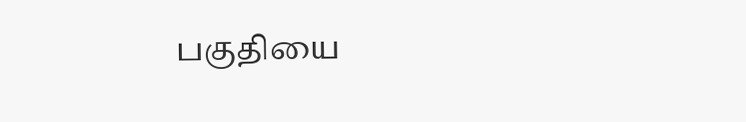பகுதியை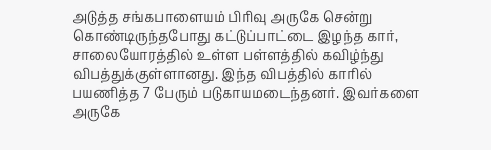அடுத்த சங்கபாளையம் பிரிவு அருகே சென்று கொண்டிருந்தபோது கட்டுப்பாட்டை இழந்த கார், சாலையோரத்தில் உள்ள பள்ளத்தில் கவிழ்ந்து விபத்துக்குள்ளானது. இந்த விபத்தில் காரில் பயணித்த 7 பேரும் படுகாயமடைந்தனர். இவர்களை அருகே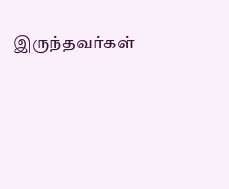இருந்தவர்கள்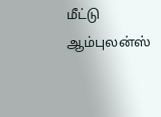மீட்டு ஆம்புலன்ஸ்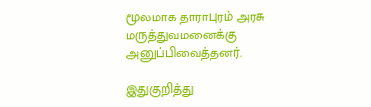மூலமாக தாராபுரம் அரசு மருத்துவமனைக்கு அனுப்பிவைத்தனர்.

இதுகுறித்து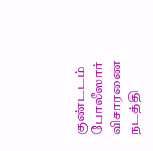குண்டடம் போலீஸார் விசாரணை நடத்தி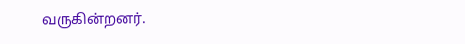வருகின்றனர்.